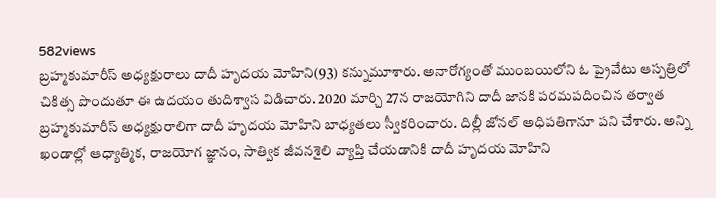582views
బ్రహ్మకుమారీస్ అధ్యక్షురాలు దాదీ హృదయ మోహిని(93) కన్నుమూశారు. అనారోగ్యంతో ముంబయిలోని ఓ ప్రైవేటు ఆస్పత్రిలో చికిత్స పొందుతూ ఈ ఉదయం తుదిశ్వాస విడిచారు. 2020 మార్చి 27న రాజయోగిని దాదీ జానకి పరమపదించిన తర్వాత బ్రహ్మకుమారీస్ అధ్యక్షురాలిగా దాదీ హృదయ మోహిని బాధ్యతలు స్వీకరించారు. దిల్లీ జోనల్ అధిపతిగానూ పని చేశారు. అన్ని ఖండాల్లో ఆధ్యాత్మిక, రాజయోగ జ్ఞానం, సాత్విక జీవనశైలి వ్యాప్తి చేయడానికి దాదీ హృదయ మోహిని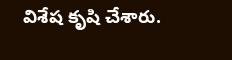విశేష కృషి చేశారు.